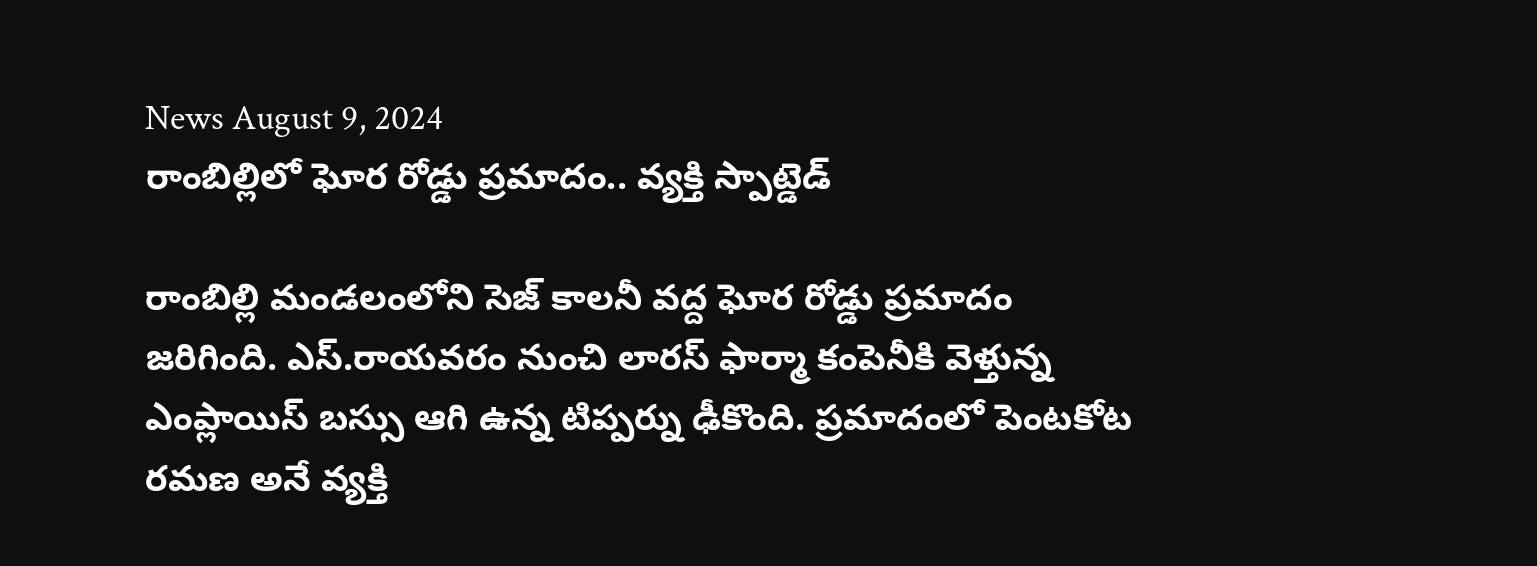News August 9, 2024
రాంబిల్లిలో ఘోర రోడ్డు ప్రమాదం.. వ్యక్తి స్పాట్డెడ్

రాంబిల్లి మండలంలోని సెజ్ కాలనీ వద్ద ఘోర రోడ్డు ప్రమాదం జరిగింది. ఎస్.రాయవరం నుంచి లారస్ ఫార్మా కంపెనీకి వెళ్తున్న ఎంప్లాయిస్ బస్సు ఆగి ఉన్న టిప్పర్ను ఢీకొంది. ప్రమాదంలో పెంటకోట రమణ అనే వ్యక్తి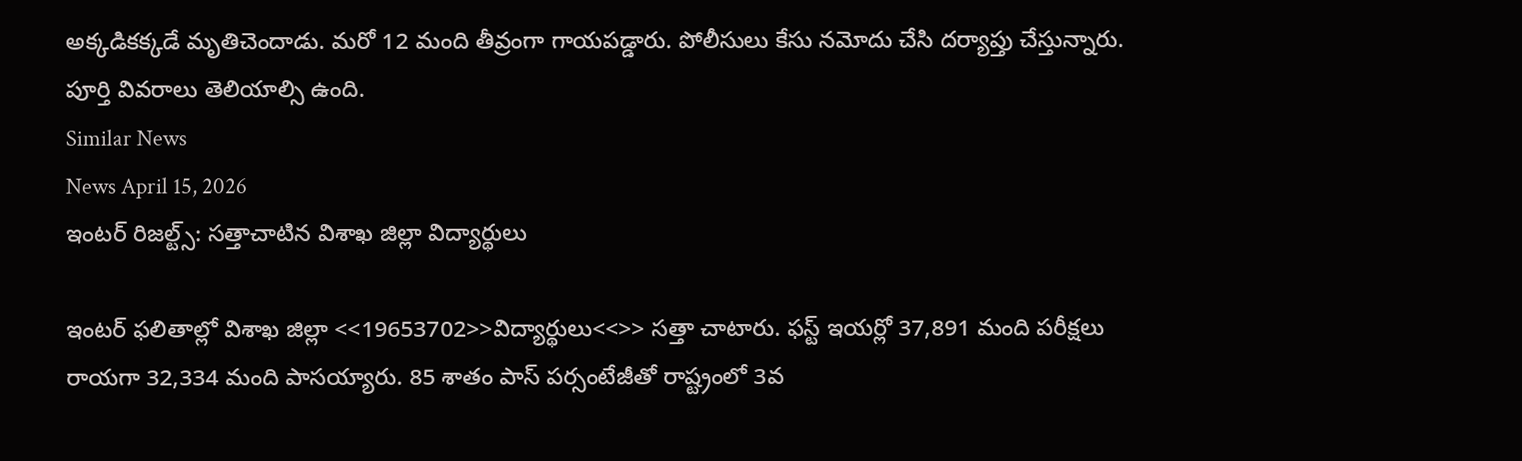అక్కడికక్కడే మృతిచెందాడు. మరో 12 మంది తీవ్రంగా గాయపడ్డారు. పోలీసులు కేసు నమోదు చేసి దర్యాప్తు చేస్తున్నారు. పూర్తి వివరాలు తెలియాల్సి ఉంది.
Similar News
News April 15, 2026
ఇంటర్ రిజల్ట్స్: సత్తాచాటిన విశాఖ జిల్లా విద్యార్థులు

ఇంటర్ ఫలితాల్లో విశాఖ జిల్లా <<19653702>>విద్యార్థులు<<>> సత్తా చాటారు. ఫస్ట్ ఇయర్లో 37,891 మంది పరీక్షలు రాయగా 32,334 మంది పాసయ్యారు. 85 శాతం పాస్ పర్సంటేజీతో రాష్ట్రంలో 3వ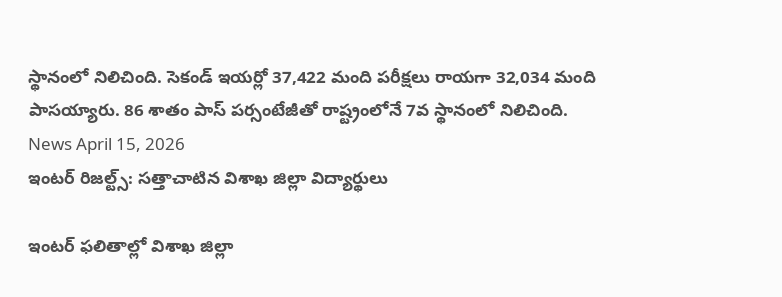స్థానంలో నిలిచింది. సెకండ్ ఇయర్లో 37,422 మంది పరీక్షలు రాయగా 32,034 మంది పాసయ్యారు. 86 శాతం పాస్ పర్సంటేజీతో రాష్ట్రంలోనే 7వ స్థానంలో నిలిచింది.
News April 15, 2026
ఇంటర్ రిజల్ట్స్: సత్తాచాటిన విశాఖ జిల్లా విద్యార్థులు

ఇంటర్ ఫలితాల్లో విశాఖ జిల్లా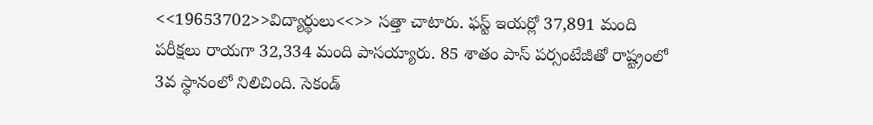<<19653702>>విద్యార్థులు<<>> సత్తా చాటారు. ఫస్ట్ ఇయర్లో 37,891 మంది పరీక్షలు రాయగా 32,334 మంది పాసయ్యారు. 85 శాతం పాస్ పర్సంటేజీతో రాష్ట్రంలో 3వ స్థానంలో నిలిచింది. సెకండ్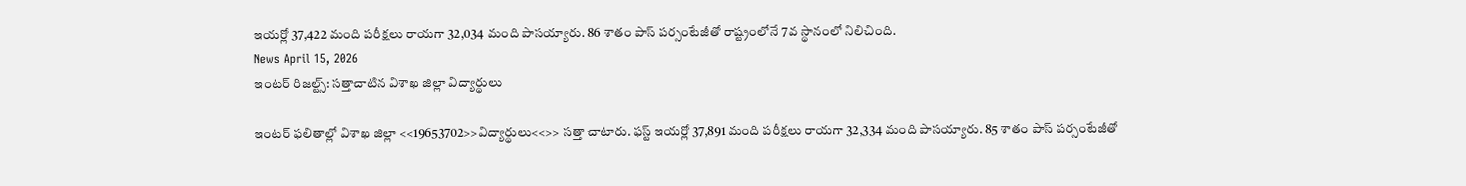ఇయర్లో 37,422 మంది పరీక్షలు రాయగా 32,034 మంది పాసయ్యారు. 86 శాతం పాస్ పర్సంటేజీతో రాష్ట్రంలోనే 7వ స్థానంలో నిలిచింది.
News April 15, 2026
ఇంటర్ రిజల్ట్స్: సత్తాచాటిన విశాఖ జిల్లా విద్యార్థులు

ఇంటర్ ఫలితాల్లో విశాఖ జిల్లా <<19653702>>విద్యార్థులు<<>> సత్తా చాటారు. ఫస్ట్ ఇయర్లో 37,891 మంది పరీక్షలు రాయగా 32,334 మంది పాసయ్యారు. 85 శాతం పాస్ పర్సంటేజీతో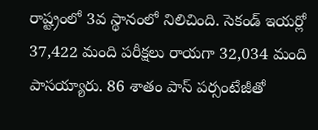రాష్ట్రంలో 3వ స్థానంలో నిలిచింది. సెకండ్ ఇయర్లో 37,422 మంది పరీక్షలు రాయగా 32,034 మంది పాసయ్యారు. 86 శాతం పాస్ పర్సంటేజీతో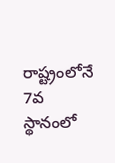రాష్ట్రంలోనే 7వ స్థానంలో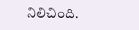నిలిచింది.